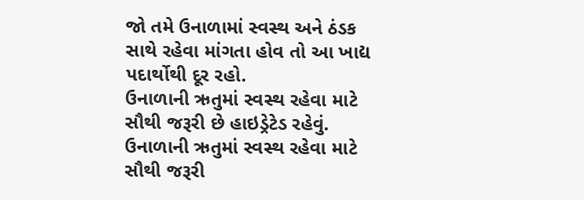જો તમે ઉનાળામાં સ્વસ્થ અને ઠંડક સાથે રહેવા માંગતા હોવ તો આ ખાદ્ય પદાર્થોથી દૂર રહો.
ઉનાળાની ઋતુમાં સ્વસ્થ રહેવા માટે સૌથી જરૂરી છે હાઇડ્રેટેડ રહેવું.
ઉનાળાની ઋતુમાં સ્વસ્થ રહેવા માટે સૌથી જરૂરી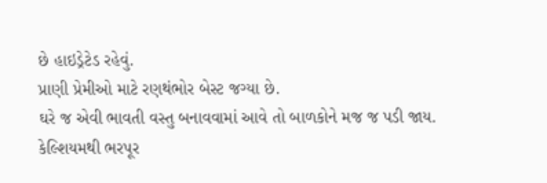છે હાઇડ્રેટેડ રહેવું.
પ્રાણી પ્રેમીઓ માટે રણથંભોર બેસ્ટ જગ્યા છે.
ઘરે જ એવી ભાવતી વસ્તુ બનાવવામાં આવે તો બાળકોને મજ જ પડી જાય.
કેલ્શિયમથી ભરપૂર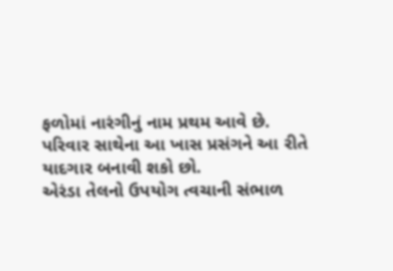ફળોમાં નારંગીનું નામ પ્રથમ આવે છે.
પરિવાર સાથેના આ ખાસ પ્રસંગને આ રીતે યાદગાર બનાવી શકો છો.
એરંડા તેલનો ઉપયોગ ત્વચાની સંભાળ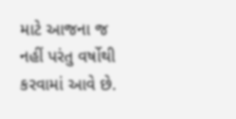માટે આજના જ નહીં પરંતુ વર્ષોથી કરવામાં આવે છે.